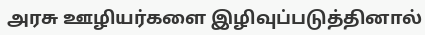அரசு ஊழியர்களை இழிவுப்படுத்தினால்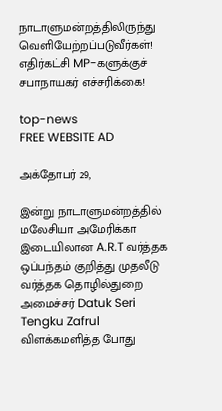நாடாளுமன்றத்திலிருந்து வெளியேற்றப்படுவீர்கள்! எதிர்கட்சி MP-களுக்குச் சபாநாயகர் எச்சரிக்கை!

top-news
FREE WEBSITE AD

அக்தோபர் 29,

இன்று நாடாளுமன்றத்தில் மலேசியா அமேரிக்கா இடையிலான A.R.T வர்த்தக ஒப்பந்தம் குறித்து முதலீடு வர்த்தக தொழில்துறை அமைச்சர் Datuk Seri Tengku Zafrul விளக்கமளித்த போது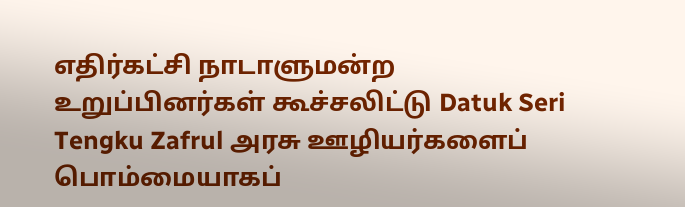எதிர்கட்சி நாடாளுமன்ற உறுப்பினர்கள் கூச்சலிட்டு Datuk Seri Tengku Zafrul அரசு ஊழியர்களைப் பொம்மையாகப்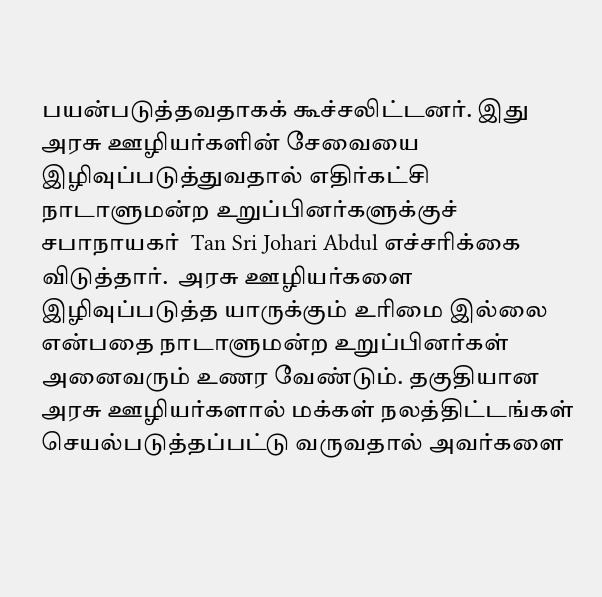பயன்படுத்தவதாகக் கூச்சலிட்டனர். இது அரசு ஊழியர்களின் சேவையை இழிவுப்படுத்துவதால் எதிர்கட்சி நாடாளுமன்ற உறுப்பினர்களுக்குச் சபாநாயகர்  Tan Sri Johari Abdul எச்சரிக்கை விடுத்தார்.  அரசு ஊழியர்களை இழிவுப்படுத்த யாருக்கும் உரிமை இல்லை என்பதை நாடாளுமன்ற உறுப்பினர்கள் அனைவரும் உணர வேண்டும். தகுதியான அரசு ஊழியர்களால் மக்கள் நலத்திட்டங்கள் செயல்படுத்தப்பட்டு வருவதால் அவர்களை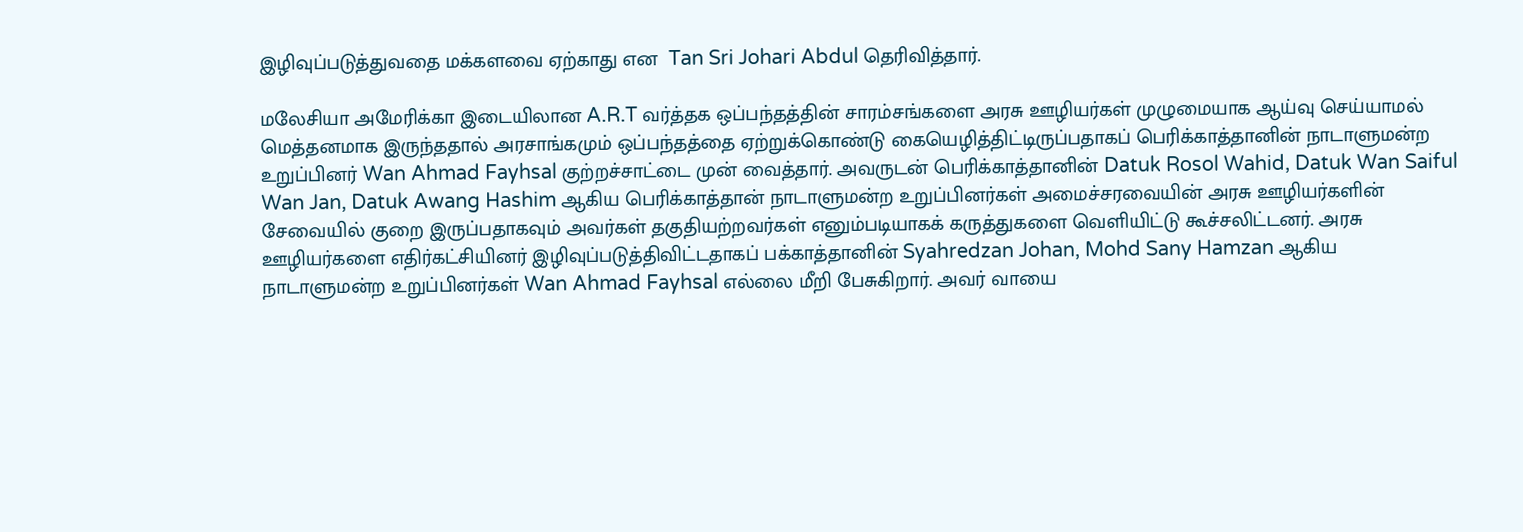இழிவுப்படுத்துவதை மக்களவை ஏற்காது என  Tan Sri Johari Abdul தெரிவித்தார்.

மலேசியா அமேரிக்கா இடையிலான A.R.T வர்த்தக ஒப்பந்தத்தின் சாரம்சங்களை அரசு ஊழியர்கள் முழுமையாக ஆய்வு செய்யாமல் மெத்தனமாக இருந்ததால் அரசாங்கமும் ஒப்பந்தத்தை ஏற்றுக்கொண்டு கையெழித்திட்டிருப்பதாகப் பெரிக்காத்தானின் நாடாளுமன்ற உறுப்பினர் Wan Ahmad Fayhsal குற்றச்சாட்டை முன் வைத்தார். அவருடன் பெரிக்காத்தானின் Datuk Rosol Wahid, Datuk Wan Saiful Wan Jan, Datuk Awang Hashim ஆகிய பெரிக்காத்தான் நாடாளுமன்ற உறுப்பினர்கள் அமைச்சரவையின் அரசு ஊழியர்களின் சேவையில் குறை இருப்பதாகவும் அவர்கள் தகுதியற்றவர்கள் எனும்படியாகக் கருத்துகளை வெளியிட்டு கூச்சலிட்டனர். அரசு ஊழியர்களை எதிர்கட்சியினர் இழிவுப்படுத்திவிட்டதாகப் பக்காத்தானின் Syahredzan Johan, Mohd Sany Hamzan ஆகிய நாடாளுமன்ற உறுப்பினர்கள் Wan Ahmad Fayhsal எல்லை மீறி பேசுகிறார். அவர் வாயை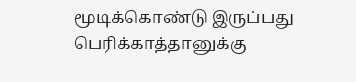மூடிக்கொண்டு இருப்பது பெரிக்காத்தானுக்கு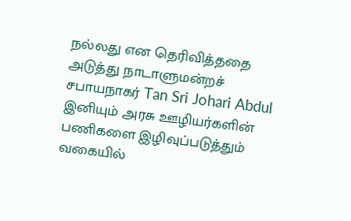நல்லது என தெரிவித்ததை அடுத்து நாடாளுமன்றச் சபாயநாகர் Tan Sri Johari Abdul இனியும் அரசு ஊழியர்களின் பணிகளை இழிவுப்படுத்தும் வகையில்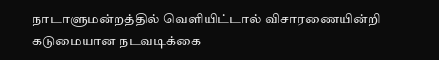நாடாளுமன்றத்தில் வெளியிட்டால் விசாரணையின்றி கடுமையான நடவடிக்கை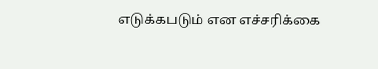எடுக்கபடும் என எச்சரிக்கை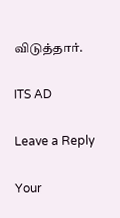விடுத்தார்.

ITS AD

Leave a Reply

Your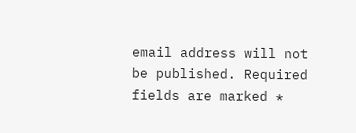email address will not be published. Required fields are marked *